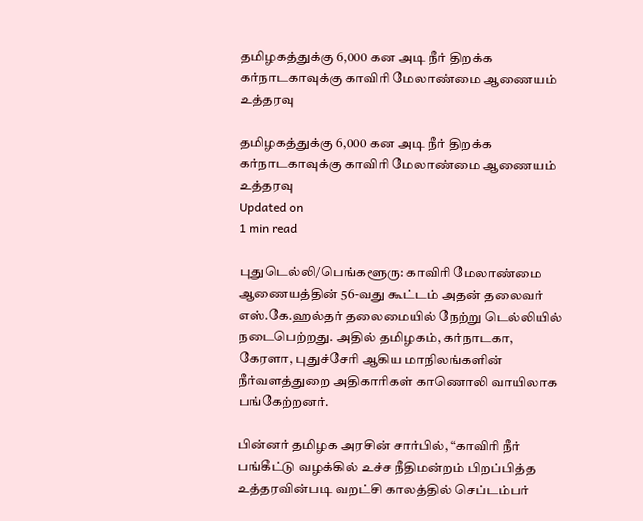தமிழகத்துக்கு 6,000 கன அடி நீர் திறக்க கர்நாடகாவுக்கு காவிரி மேலாண்மை ஆணையம் உத்தரவு

தமிழகத்துக்கு 6,000 கன அடி நீர் திறக்க கர்நாடகாவுக்கு காவிரி மேலாண்மை ஆணையம் உத்தரவு
Updated on
1 min read

புதுடெல்லி/பெங்களூரு: காவிரி மேலாண்மை ஆணையத்தின் 56-வது கூட்டம் அதன் தலைவர் எஸ்.கே.ஹல்தர் தலைமையில் நேற்று டெல்லியில் நடைபெற்றது. அதில் தமிழகம், கர்நாடகா, கேரளா, புதுச்சேரி ஆகிய மாநிலங்களின் நீர்வளத்துறை அதிகாரிகள் காணொலி வாயிலாக பங்கேற்றனர்.

பின்னர் தமிழக அரசின் சார்பில், “காவிரி நீர் பங்கீட்டு வழக்கில் உச்ச நீதிமன்றம் பிறப்பித்த உத்தரவின்படி வறட்சி காலத்தில் செப்டம்பர்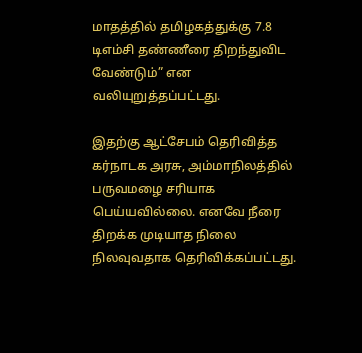மாதத்தில் தமிழகத்துக்கு 7.8 டிஎம்சி தண்ணீரை திறந்துவிட வேண்டும்” என வலியுறுத்தப்பட்டது.

இதற்கு ஆட்சேபம் தெரிவித்த கர்நாடக அரசு, அம்மாநிலத்தில் பருவமழை சரியாக பெய்யவில்லை. எனவே நீரை திறக்க முடியாத நிலை நிலவுவதாக தெரிவிக்கப்பட்டது.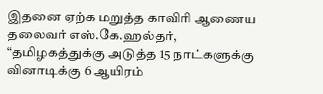இதனை ஏற்க மறுத்த காவிரி ஆணைய தலைவர் எஸ்.கே.ஹல்தர், “தமிழகத்துக்கு அடுத்த 15 நாட்களுக்கு வினாடிக்கு 6 ஆயிரம்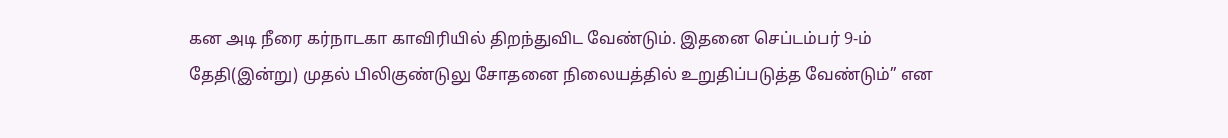கன அடி நீரை கர்நாடகா காவிரியில் திறந்துவிட வேண்டும். இதனை செப்டம்பர் 9-ம் தேதி(இன்று) முதல் பிலிகுண்டுலு சோதனை நிலையத்தில் உறுதிப்படுத்த வேண்டும்” என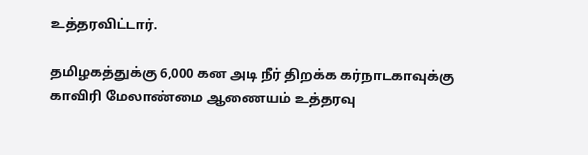உத்தரவிட்டார்.

தமிழகத்துக்கு 6,000 கன அடி நீர் திறக்க கர்நாடகாவுக்கு காவிரி மேலாண்மை ஆணையம் உத்தரவு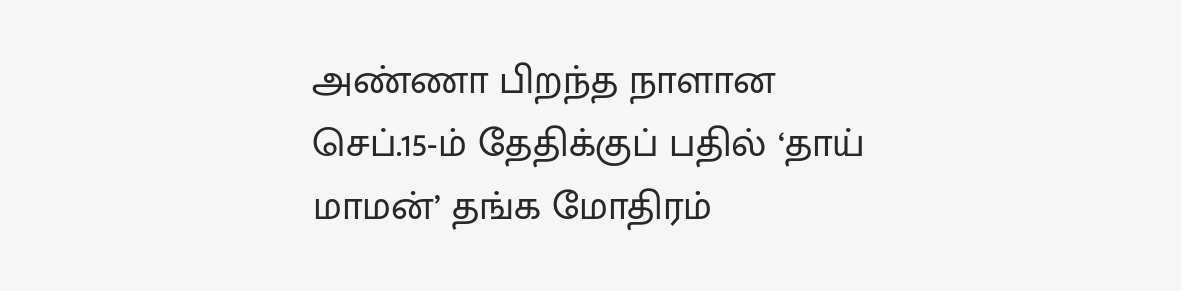அண்ணா பிறந்த நாளான செப்.15-ம் தேதிக்குப் பதில் ‘தாய் மாமன்’ தங்க மோதிரம்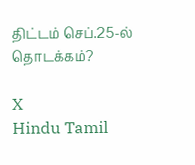திட்டம் செப்.25-ல் தொடக்கம்?

X
Hindu Tamil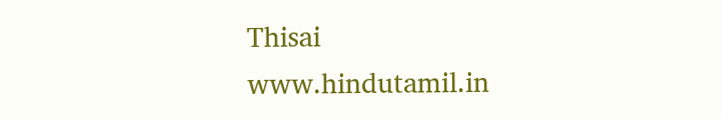Thisai
www.hindutamil.in